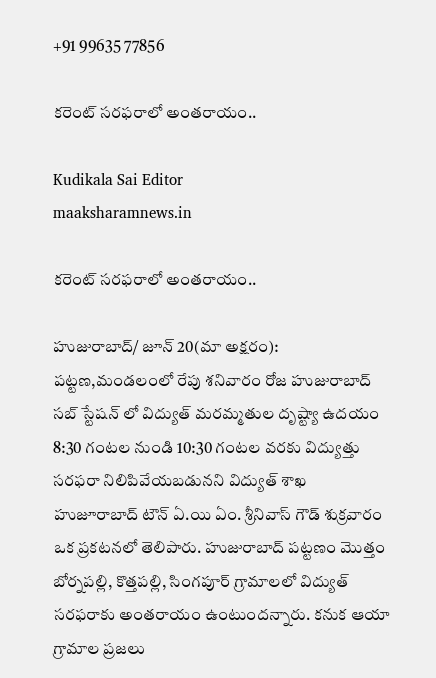+91 99635 77856

కరెంట్ సరఫరాలో అంతరాయం..

Kudikala Sai Editor
maaksharamnews.in

కరెంట్ సరఫరాలో అంతరాయం..

హుజురాబాద్/ జూన్ 20(మా అక్షరం): పట్టణ,మండలంలో రేపు శనివారం రోజ హుజురాబాద్ సబ్ స్టేషన్ లో విద్యుత్ మరమ్మతుల దృష్ట్యా ఉదయం 8:30 గంటల నుండి 10:30 గంటల వరకు విద్యుత్తు సరఫరా నిలిపివేయబడునని విద్యుత్ శాఖ హుజూరాబాద్ టౌన్ ఏ.యి ఏం. శ్రీనివాస్ గౌడ్ శుక్రవారం ఒక ప్రకటనలో తెలిపారు. హుజురాబాద్ పట్టణం మొత్తం బోర్నపల్లి, కొత్తపల్లి, సింగపూర్ గ్రామాలలో విద్యుత్ సరఫరాకు అంతరాయం ఉంటుందన్నారు. కనుక ఆయా గ్రామాల ప్రజలు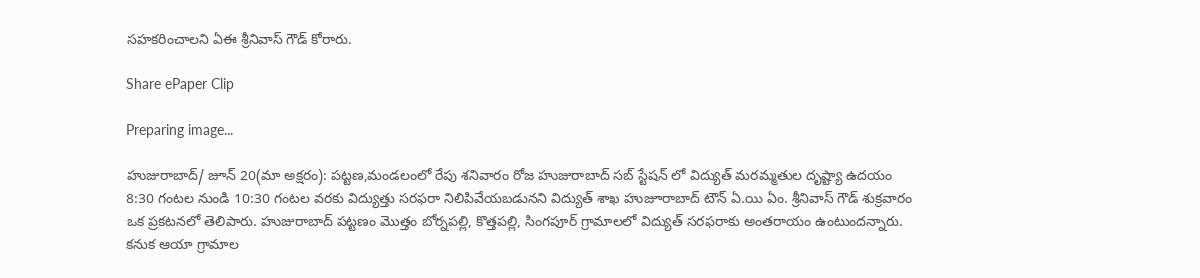సహకరించాలని ఏఈ శ్రీనివాస్ గౌడ్ కోరారు.

Share ePaper Clip

Preparing image...

హుజురాబాద్/ జూన్ 20(మా అక్షరం): పట్టణ,మండలంలో రేపు శనివారం రోజ హుజురాబాద్ సబ్ స్టేషన్ లో విద్యుత్ మరమ్మతుల దృష్ట్యా ఉదయం 8:30 గంటల నుండి 10:30 గంటల వరకు విద్యుత్తు సరఫరా నిలిపివేయబడునని విద్యుత్ శాఖ హుజూరాబాద్ టౌన్ ఏ.యి ఏం. శ్రీనివాస్ గౌడ్ శుక్రవారం ఒక ప్రకటనలో తెలిపారు. హుజురాబాద్ పట్టణం మొత్తం బోర్నపల్లి, కొత్తపల్లి, సింగపూర్ గ్రామాలలో విద్యుత్ సరఫరాకు అంతరాయం ఉంటుందన్నారు. కనుక ఆయా గ్రామాల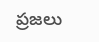ప్రజలు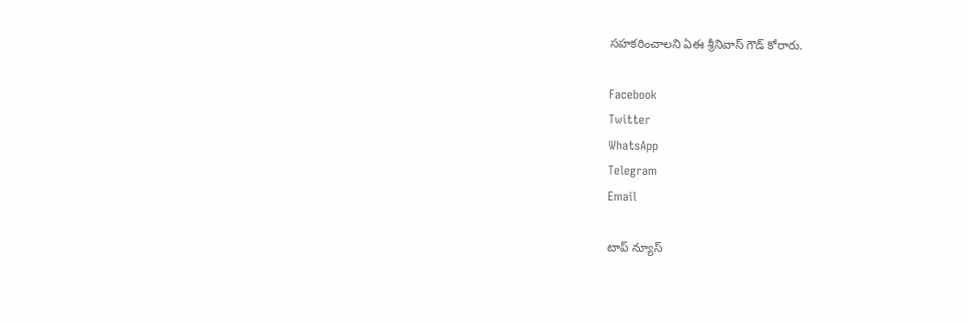సహకరించాలని ఏఈ శ్రీనివాస్ గౌడ్ కోరారు.

Facebook
Twitter
WhatsApp
Telegram
Email

టాప్ న్యూస్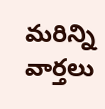మరిన్ని వార్తలు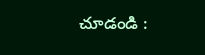చూడండి :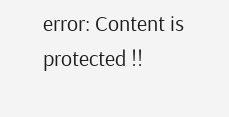error: Content is protected !!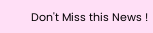Don't Miss this News !